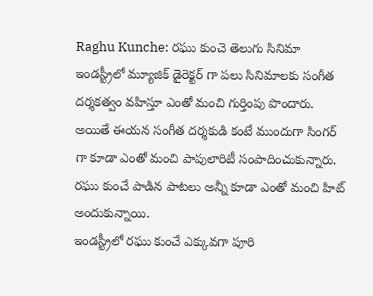Raghu Kunche: రఘు కుంచె తెలుగు సినిమా ఇండస్ట్రీలో మ్యూజిక్ డైరెక్టర్ గా పలు సినిమాలకు సంగీత దర్శకత్వం వహిస్తూ ఎంతో మంచి గుర్తింపు పొందారు. అయితే ఈయన సంగీత దర్శకుడి కంటే ముందుగా సింగర్ గా కూడా ఎంతో మంచి పాపులారిటీ సంపాదించుకున్నారు. రఘు కుంచే పాడిన పాటలు అన్నీ కూడా ఎంతో మంచి హిట్ అందుకున్నాయి.
ఇండస్ట్రీలో రఘు కుంచే ఎక్కువగా పూరి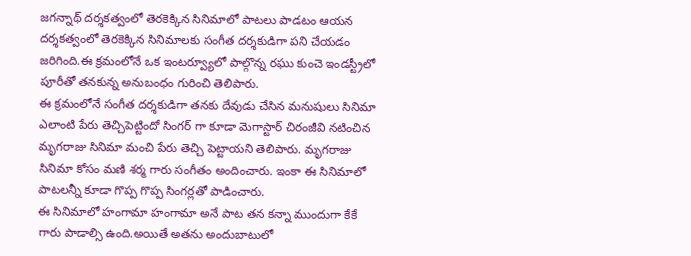జగన్నాథ్ దర్శకత్వంలో తెరకెక్కిన సినిమాలో పాటలు పాడటం ఆయన దర్శకత్వంలో తెరకెక్కిన సినిమాలకు సంగీత దర్శకుడిగా పని చేయడం జరిగింది.ఈ క్రమంలోనే ఒక ఇంటర్వ్యూలో పాల్గొన్న రఘు కుంచె ఇండస్ట్రీలో పూరీతో తనకున్న అనుబంధం గురించి తెలిపారు.
ఈ క్రమంలోనే సంగీత దర్శకుడిగా తనకు దేవుడు చేసిన మనుషులు సినిమా ఎలాంటి పేరు తెచ్చిపెట్టిందో సింగర్ గా కూడా మెగాస్టార్ చిరంజీవి నటించిన మృగరాజు సినిమా మంచి పేరు తెచ్చి పెట్టాయని తెలిపారు. మృగరాజు సినిమా కోసం మణి శర్మ గారు సంగీతం అందించారు. ఇంకా ఈ సినిమాలో పాటలన్నీ కూడా గొప్ప గొప్ప సింగర్లతో పాడించారు.
ఈ సినిమాలో హంగామా హంగామా అనే పాట తన కన్నా ముందుగా కేకే గారు పాడాల్సి ఉంది.అయితే అతను అందుబాటులో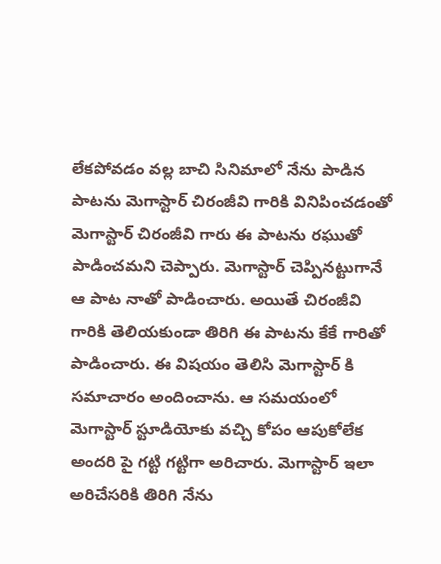లేకపోవడం వల్ల బాచి సినిమాలో నేను పాడిన పాటను మెగాస్టార్ చిరంజీవి గారికి వినిపించడంతో మెగాస్టార్ చిరంజీవి గారు ఈ పాటను రఘుతో పాడించమని చెప్పారు. మెగాస్టార్ చెప్పినట్టుగానే ఆ పాట నాతో పాడించారు. అయితే చిరంజీవి గారికి తెలియకుండా తిరిగి ఈ పాటను కేకే గారితో పాడించారు. ఈ విషయం తెలిసి మెగాస్టార్ కి సమాచారం అందించాను. ఆ సమయంలో మెగాస్టార్ స్టూడియోకు వచ్చి కోపం ఆపుకోలేక అందరి పై గట్టి గట్టిగా అరిచారు. మెగాస్టార్ ఇలా అరిచేసరికి తిరిగి నేను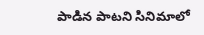పాడిన పాటని సినిమాలో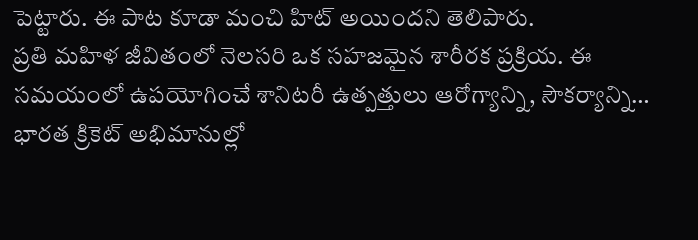పెట్టారు. ఈ పాట కూడా మంచి హిట్ అయిందని తెలిపారు.
ప్రతి మహిళ జీవితంలో నెలసరి ఒక సహజమైన శారీరక ప్రక్రియ. ఈ సమయంలో ఉపయోగించే శానిటరీ ఉత్పత్తులు ఆరోగ్యాన్ని, సౌకర్యాన్ని…
భారత క్రికెట్ అభిమానుల్లో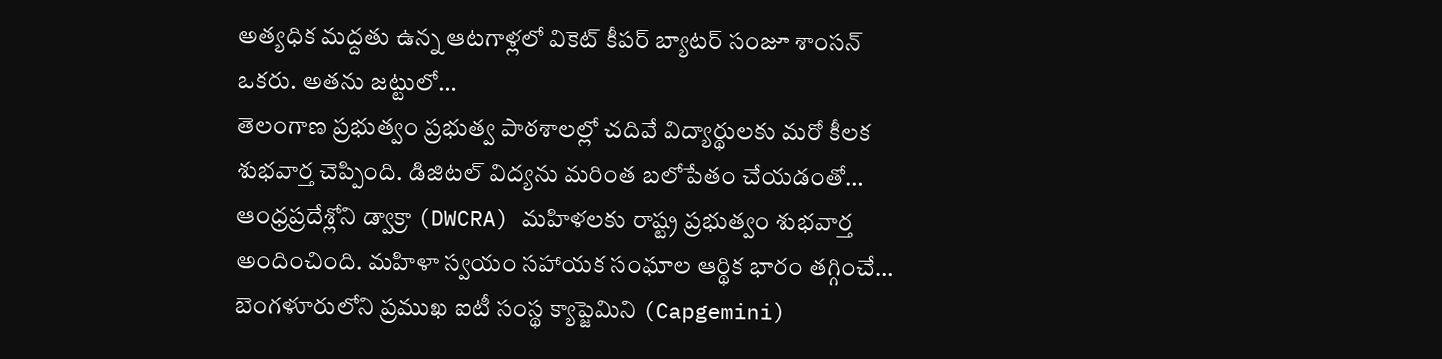అత్యధిక మద్దతు ఉన్న ఆటగాళ్లలో వికెట్ కీపర్ బ్యాటర్ సంజూ శాంసన్ ఒకరు. అతను జట్టులో…
తెలంగాణ ప్రభుత్వం ప్రభుత్వ పాఠశాలల్లో చదివే విద్యార్థులకు మరో కీలక శుభవార్త చెప్పింది. డిజిటల్ విద్యను మరింత బలోపేతం చేయడంతో…
ఆంధ్రప్రదేశ్లోని డ్వాక్రా (DWCRA) మహిళలకు రాష్ట్ర ప్రభుత్వం శుభవార్త అందించింది. మహిళా స్వయం సహాయక సంఘాల ఆర్థిక భారం తగ్గించే…
బెంగళూరులోని ప్రముఖ ఐటీ సంస్థ క్యాప్జెమిని (Capgemini)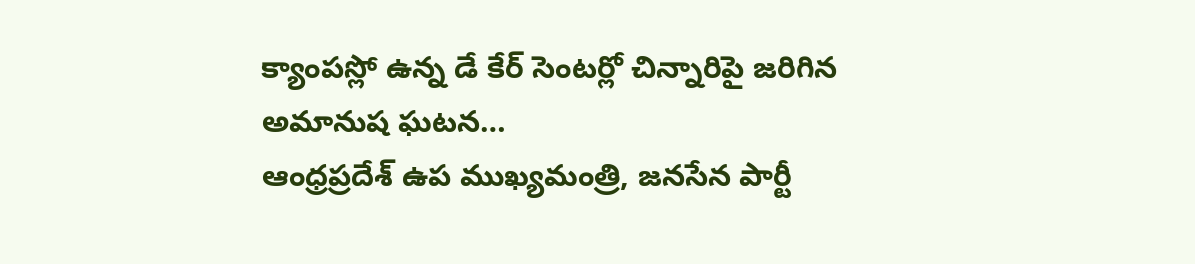క్యాంపస్లో ఉన్న డే కేర్ సెంటర్లో చిన్నారిపై జరిగిన అమానుష ఘటన…
ఆంధ్రప్రదేశ్ ఉప ముఖ్యమంత్రి, జనసేన పార్టీ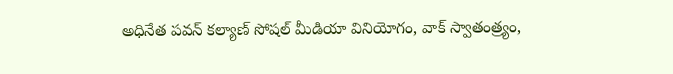అధినేత పవన్ కల్యాణ్ సోషల్ మీడియా వినియోగం, వాక్ స్వాతంత్ర్యం,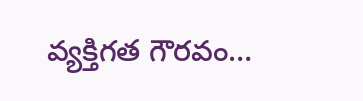వ్యక్తిగత గౌరవం…